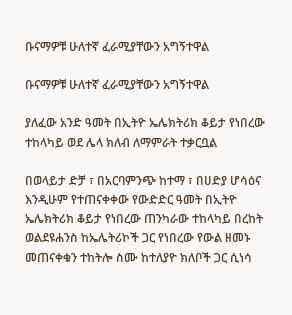ቡናማዎቹ ሁለተኛ ፈራሚያቸውን አግኝተዋል

ቡናማዎቹ ሁለተኛ ፈራሚያቸውን አግኝተዋል

ያለፈው አንድ ዓመት በኢትዮ ኤሌክትሪክ ቆይታ የነበረው ተከላካይ ወደ ሌላ ክለብ ለማምራት ተቃርቧል

በወላይታ ድቻ ፣ በአርባምንጭ ከተማ ፣ በሀድያ ሆሳዕና እንዲሁም የተጠናቀቀው የውድድር ዓመት በኢትዮ ኤሌክትሪክ ቆይታ የነበረው ጠንካራው ተከላካይ በረከት ወልደዩሐንስ ከኤሌትሪኮች ጋር የነበረው የውል ዘመኑ መጠናቀቁን ተከትሎ ስሙ ከተለያዮ ክለቦች ጋር ሲነሳ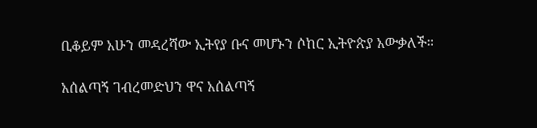ቢቆይም አሁን መዳረሻው ኢትየያ ቡና መሆኑን ሶከር ኢትዮጵያ አውቃለች።

አሰልጣኝ ገብረመድህን ዋና አሰልጣኝ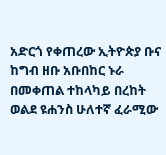አድርጎ የቀጠረው ኢትዮጵያ ቡና ከግብ ዘቡ አቡበከር ኑራ በመቀጠል ተከላካይ በረከት ወልደ ዩሐንስ ሁለተኛ ፈራሚው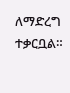ለማድረግ ተቃርቧል።